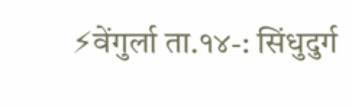⚡वेंगुर्ला ता.१४-: सिंधुदुर्ग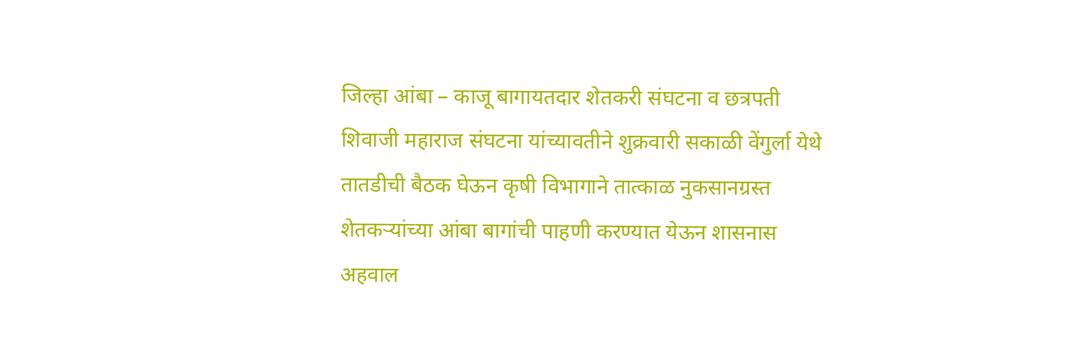जिल्हा आंबा – काजू बागायतदार शेतकरी संघटना व छत्रपती शिवाजी महाराज संघटना यांच्यावतीने शुक्रवारी सकाळी वेंगुर्ला येथे तातडीची बैठक घेऊन कृषी विभागाने तात्काळ नुकसानग्रस्त शेतकऱ्यांच्या आंबा बागांची पाहणी करण्यात येऊन शासनास अहवाल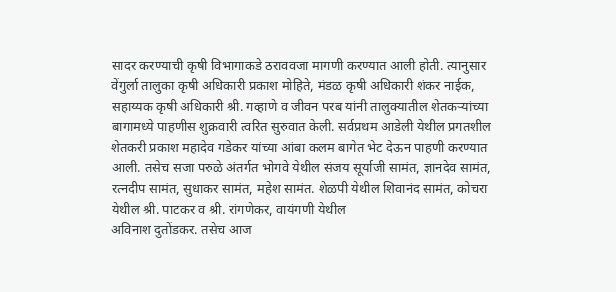सादर करण्याची कृषी विभागाकडे ठराववजा मागणी करण्यात आली होती. त्यानुसार वेंगुर्ला तालुका कृषी अधिकारी प्रकाश मोहिते, मंडळ कृषी अधिकारी शंकर नाईक, सहाय्यक कृषी अधिकारी श्री. गव्हाणे व जीवन परब यांनी तालुक्यातील शेतकऱ्यांच्या बागामध्ये पाहणीस शुक्रवारी त्वरित सुरुवात केली. सर्वप्रथम आडेली येथील प्रगतशील शेतकरी प्रकाश महादेव गडेकर यांच्या आंबा कलम बागेत भेट देऊन पाहणी करण्यात आली. तसेच सजा परुळे अंतर्गत भोगवे येथील संजय सूर्याजी सामंत, ज्ञानदेव सामंत, रत्नदीप सामंत, सुधाकर सामंत, महेश सामंत. शेळपी येथील शिवानंद सामंत, कोचरा येथील श्री. पाटकर व श्री. रांगणेकर, वायंगणी येथील
अविनाश दुतोंडकर. तसेच आज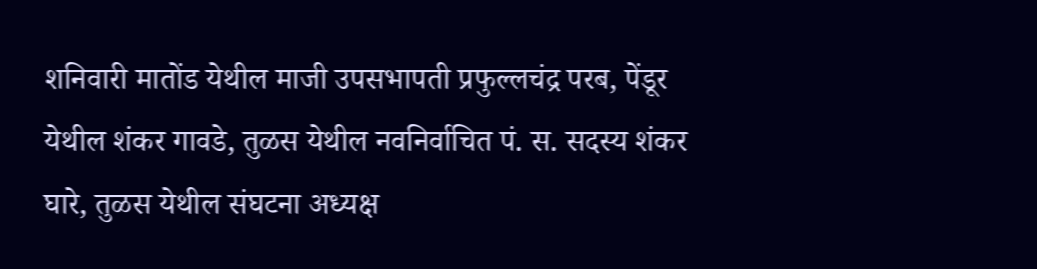शनिवारी मातोंड येथील माजी उपसभापती प्रफुल्लचंद्र परब, पेंडूर येथील शंकर गावडे, तुळस येथील नवनिर्वाचित पं. स. सदस्य शंकर घारे, तुळस येथील संघटना अध्यक्ष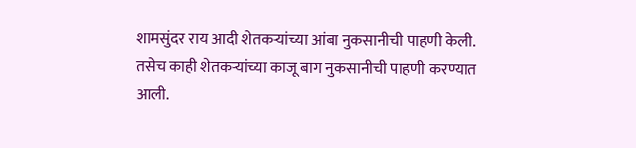शामसुंदर राय आदी शेतकऱ्यांच्या आंबा नुकसानीची पाहणी केली. तसेच काही शेतकऱ्यांच्या काजू बाग नुकसानीची पाहणी करण्यात आली.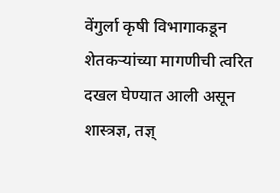वेंगुर्ला कृषी विभागाकडून शेतकऱ्यांच्या मागणीची त्वरित दखल घेण्यात आली असून शास्त्रज्ञ, तज्ञ्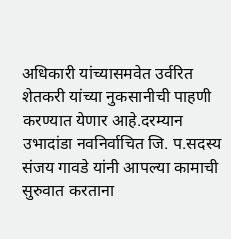अधिकारी यांच्यासमवेत उर्वरित शेतकरी यांच्या नुकसानीची पाहणी करण्यात येणार आहे.दरम्यान उभादांडा नवनिर्वाचित जि. प.सदस्य संजय गावडे यांनी आपल्या कामाची सुरुवात करताना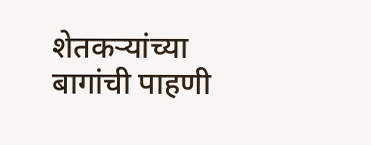शेतकऱ्यांच्या बागांची पाहणी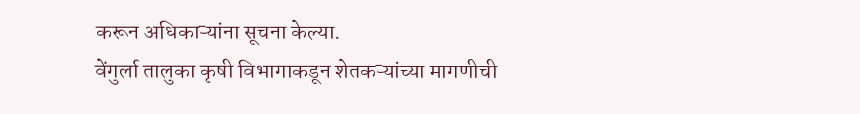करून अधिकाऱ्यांना सूचना केल्या.
वेंगुर्ला तालुका कृषी विभागाकडून शेतकऱ्यांच्या मागणीची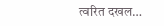त्वरित दखल…